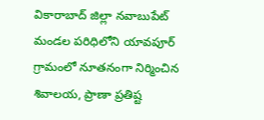వికారాబాద్ జిల్లా నవాబుపేట్ మండల పరిధిలోని యావపూర్ గ్రామంలో నూతనంగా నిర్మించిన శివాలయ, ప్రాణా ప్రతిష్ట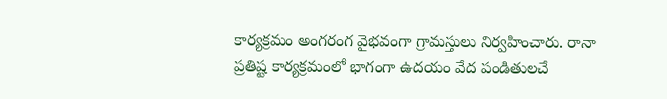కార్యక్రమం అంగరంగ వైభవంగా గ్రామస్తులు నిర్వహించారు. రానా ప్రతిష్ట కార్యక్రమంలో భాగంగా ఉదయం వేద పండితులచే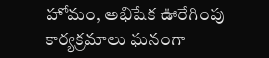హోమం, అభిషేక ఊరేగింపు కార్యక్రమాలు ఘనంగా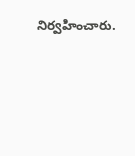నిర్వహించారు.